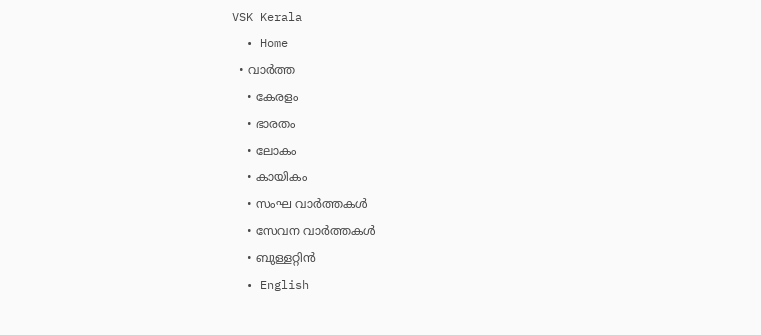VSK Kerala
  • Home
  • വാര്‍ത്ത
    • കേരളം
    • ഭാരതം
    • ലോകം
    • കായികം
    • സംഘ വാര്‍ത്തകള്‍
    • സേവന വാര്‍ത്തകള്‍
    • ബുള്ളറ്റിൻ
  • English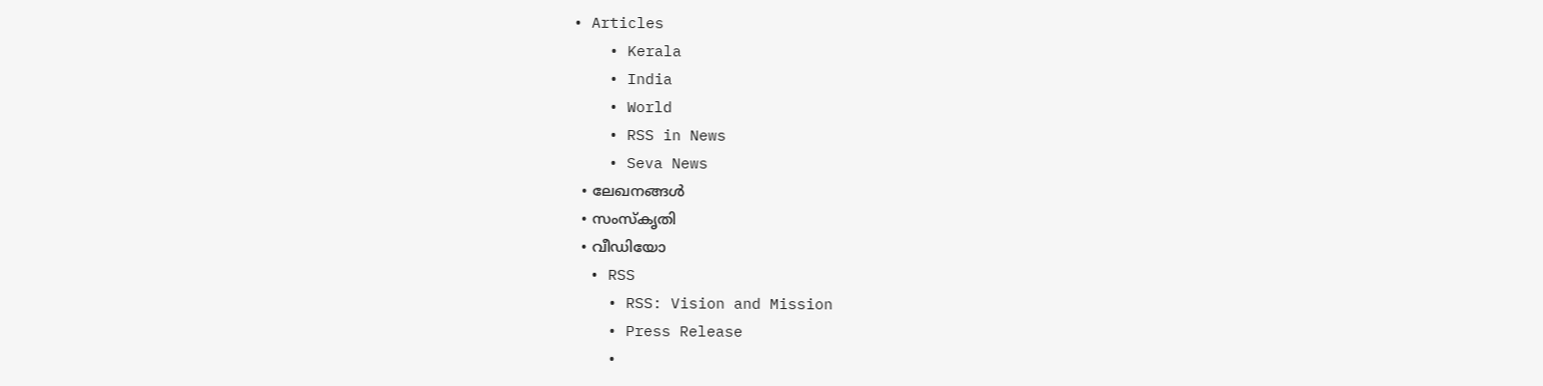• Articles
    • Kerala
    • India
    • World
    • RSS in News
    • Seva News
  • ലേഖനങ്ങള്‍
  • സംസ്കൃതി
  • വീഡിയോ
  • RSS
    • RSS: Vision and Mission
    • Press Release
    •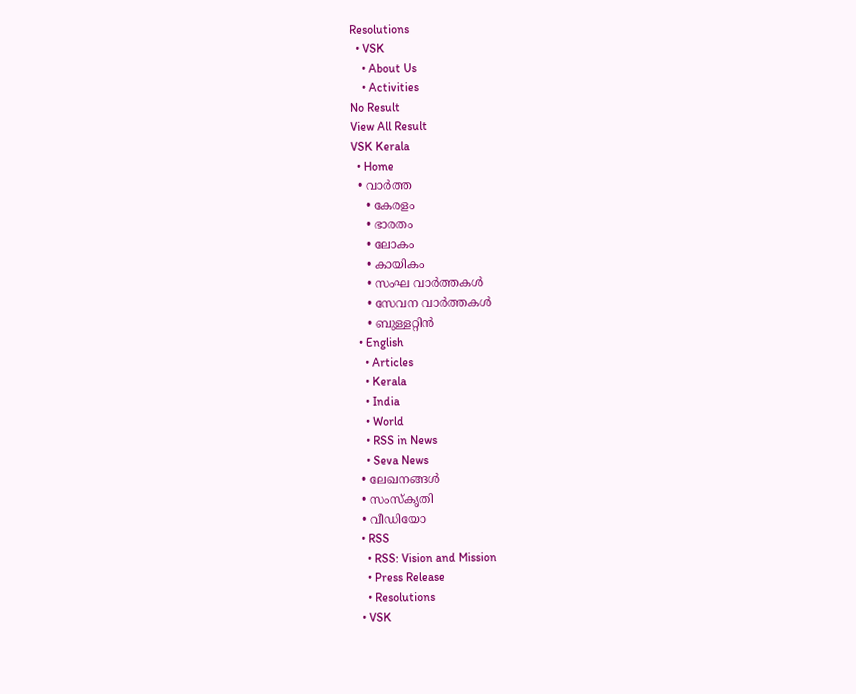Resolutions
  • VSK
    • About Us
    • Activities
No Result
View All Result
VSK Kerala
  • Home
  • വാര്‍ത്ത
    • കേരളം
    • ഭാരതം
    • ലോകം
    • കായികം
    • സംഘ വാര്‍ത്തകള്‍
    • സേവന വാര്‍ത്തകള്‍
    • ബുള്ളറ്റിൻ
  • English
    • Articles
    • Kerala
    • India
    • World
    • RSS in News
    • Seva News
  • ലേഖനങ്ങള്‍
  • സംസ്കൃതി
  • വീഡിയോ
  • RSS
    • RSS: Vision and Mission
    • Press Release
    • Resolutions
  • VSK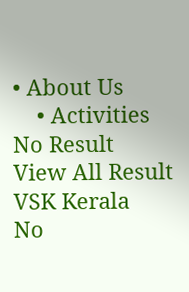• About Us
    • Activities
No Result
View All Result
VSK Kerala
No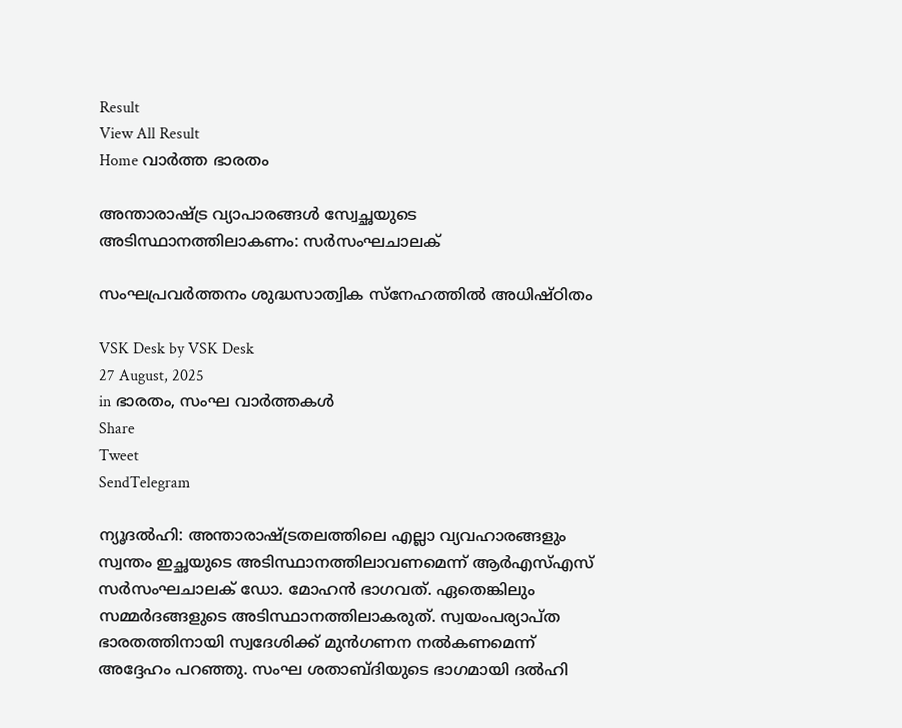Result
View All Result
Home വാര്‍ത്ത ഭാരതം

അന്താരാഷ്ട്ര വ്യാപാരങ്ങൾ സ്വേച്ഛയുടെ അടിസ്ഥാനത്തിലാകണം: സര്‍സംഘചാലക്

സംഘപ്രവര്‍ത്തനം ശുദ്ധസാത്വിക സ്‌നേഹത്തില്‍ അധിഷ്ഠിതം

VSK Desk by VSK Desk
27 August, 2025
in ഭാരതം, സംഘ വാര്‍ത്തകള്‍
Share
Tweet
SendTelegram

ന്യൂദല്‍ഹി: അന്താരാഷ്ട്രതലത്തിലെ എല്ലാ വ്യവഹാരങ്ങളും സ്വന്തം ഇച്ഛയുടെ അടിസ്ഥാനത്തിലാവണമെന്ന് ആര്‍എസ്എസ് സര്‍സംഘചാലക് ഡോ. മോഹന്‍ ഭാഗവത്. ഏതെങ്കിലും സമ്മര്‍ദങ്ങളുടെ അടിസ്ഥാനത്തിലാകരുത്. സ്വയംപര്യാപ്ത ഭാരതത്തിനായി സ്വദേശിക്ക് മുന്‍ഗണന നല്‍കണമെന്ന് അദ്ദേഹം പറഞ്ഞു. സംഘ ശതാബ്ദിയുടെ ഭാഗമായി ദല്‍ഹി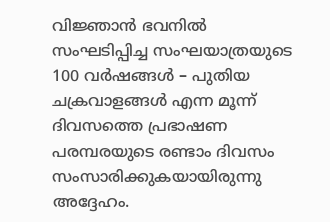വിജ്ഞാന്‍ ഭവനില്‍ സംഘടിപ്പിച്ച സംഘയാത്രയുടെ 100 വര്‍ഷങ്ങള്‍ – പുതിയ ചക്രവാളങ്ങള്‍ എന്ന മൂന്ന് ദിവസത്തെ പ്രഭാഷണ പരമ്പരയുടെ രണ്ടാം ദിവസം സംസാരിക്കുകയായിരുന്നു അദ്ദേഹം.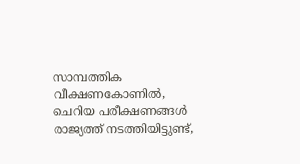സാമ്പത്തിക വീക്ഷണകോണില്‍, ചെറിയ പരീക്ഷണങ്ങള്‍ രാജ്യത്ത് നടത്തിയിട്ടുണ്ട്,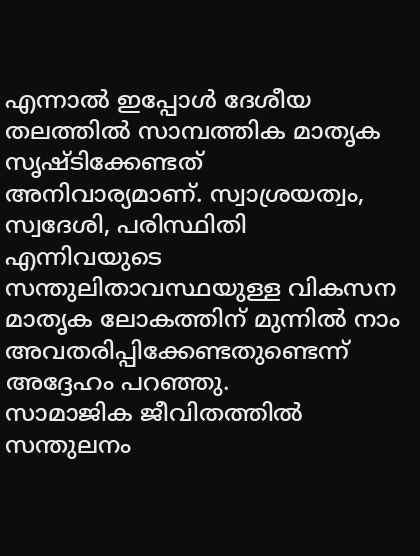എന്നാല്‍ ഇപ്പോള്‍ ദേശീയ തലത്തില്‍ സാമ്പത്തിക മാതൃക സൃഷ്ടിക്കേണ്ടത് അനിവാര്യമാണ്. സ്വാശ്രയത്വം, സ്വദേശി, പരിസ്ഥിതി എന്നിവയുടെ സന്തുലിതാവസ്ഥയുള്ള വികസന മാതൃക ലോകത്തിന് മുന്നില്‍ നാം അവതരിപ്പിക്കേണ്ടതുണ്ടെന്ന് അദ്ദേഹം പറഞ്ഞു.
സാമാജിക ജീവിതത്തില്‍ സന്തുലനം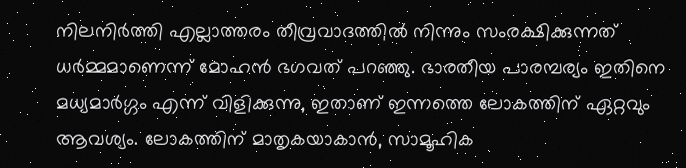നിലനിര്‍ത്തി എല്ലാത്തരം തീവ്രവാദത്തില്‍ നിന്നും സംരക്ഷിക്കുന്നത് ധര്‍മ്മമാണെന്ന് മോഹന്‍ ഭഗവത് പറഞ്ഞു. ഭാരതീയ പാരമ്പര്യം ഇതിനെ മധ്യമാര്‍ഗ്ഗം എന്ന് വിളിക്കുന്നു, ഇതാണ് ഇന്നത്തെ ലോകത്തിന് ഏറ്റവും ആവശ്യം. ലോകത്തിന് മാതൃകയാകാന്‍, സാമൂഹിക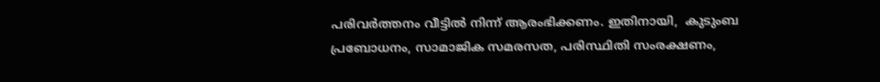പരിവര്‍ത്തനം വീട്ടില്‍ നിന്ന് ആരംഭിക്കണം. ഇതിനായി,  കുടുംബ പ്രബോധനം, സാമാജിക സമരസത, പരിസ്ഥിതി സംരക്ഷണം,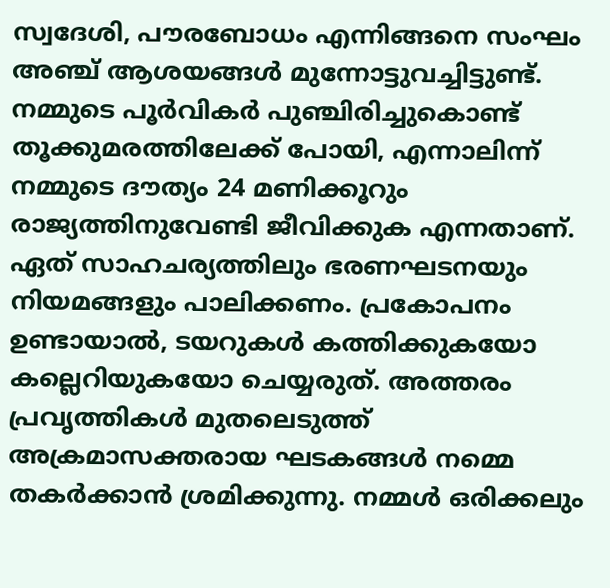സ്വദേശി, പൗരബോധം എന്നിങ്ങനെ സംഘം അഞ്ച് ആശയങ്ങള്‍ മുന്നോട്ടുവച്ചിട്ടുണ്ട്.
നമ്മുടെ പൂര്‍വികര്‍ പുഞ്ചിരിച്ചുകൊണ്ട് തൂക്കുമരത്തിലേക്ക് പോയി, എന്നാലിന്ന് നമ്മുടെ ദൗത്യം 24 മണിക്കൂറും രാജ്യത്തിനുവേണ്ടി ജീവിക്കുക എന്നതാണ്. ഏത് സാഹചര്യത്തിലും ഭരണഘടനയും നിയമങ്ങളും പാലിക്കണം. പ്രകോപനം ഉണ്ടായാല്‍, ടയറുകള്‍ കത്തിക്കുകയോ കല്ലെറിയുകയോ ചെയ്യരുത്. അത്തരം പ്രവൃത്തികള്‍ മുതലെടുത്ത് അക്രമാസക്തരായ ഘടകങ്ങള്‍ നമ്മെ തകര്‍ക്കാന്‍ ശ്രമിക്കുന്നു. നമ്മള്‍ ഒരിക്കലും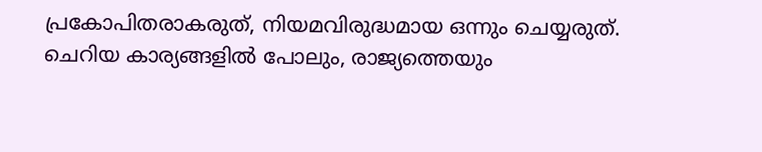പ്രകോപിതരാകരുത്, നിയമവിരുദ്ധമായ ഒന്നും ചെയ്യരുത്. ചെറിയ കാര്യങ്ങളില്‍ പോലും, രാജ്യത്തെയും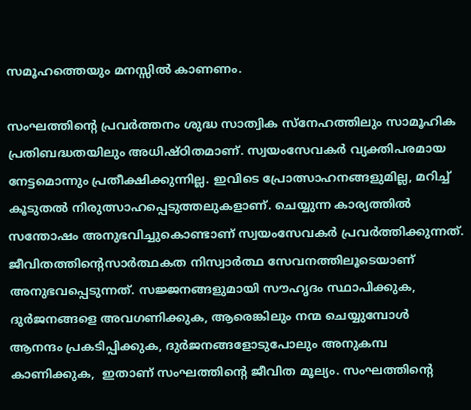സമൂഹത്തെയും മനസ്സില്‍ കാണണം.

സംഘത്തിന്റെ പ്രവര്‍ത്തനം ശുദ്ധ സാത്വിക സ്‌നേഹത്തിലും സാമൂഹിക പ്രതിബദ്ധതയിലും അധിഷ്ഠിതമാണ്. സ്വയംസേവകര്‍ വ്യക്തിപരമായ നേട്ടമൊന്നും പ്രതീക്ഷിക്കുന്നില്ല. ഇവിടെ പ്രോത്സാഹനങ്ങളുമില്ല, മറിച്ച് കൂടുതല്‍ നിരുത്സാഹപ്പെടുത്തലുകളാണ്. ചെയ്യുന്ന കാര്യത്തില്‍ സന്തോഷം അനുഭവിച്ചുകൊണ്ടാണ് സ്വയംസേവകര്‍ പ്രവര്‍ത്തിക്കുന്നത്. ജീവിതത്തിന്റെസാര്‍ത്ഥകത നിസ്വാര്‍ത്ഥ സേവനത്തിലൂടെയാണ് അനുഭവപ്പെടുന്നത്. സജ്ജനങ്ങളുമായി സൗഹൃദം സ്ഥാപിക്കുക, ദുര്‍ജനങ്ങളെ അവഗണിക്കുക, ആരെങ്കിലും നന്മ ചെയ്യുമ്പോള്‍ ആനന്ദം പ്രകടിപ്പിക്കുക, ദുര്‍ജനങ്ങളോടുപോലും അനുകമ്പ കാണിക്കുക,  ഇതാണ് സംഘത്തിന്റെ ജീവിത മൂല്യം. സംഘത്തിന്റെ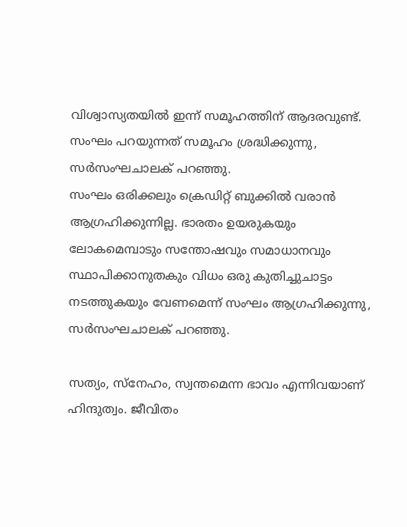വിശ്വാസ്യതയില്‍ ഇന്ന് സമൂഹത്തിന് ആദരവുണ്ട്. സംഘം പറയുന്നത് സമൂഹം ശ്രദ്ധിക്കുന്നു, സര്‍സംഘചാലക് പറഞ്ഞു.
സംഘം ഒരിക്കലും ക്രെഡിറ്റ് ബുക്കില്‍ വരാന്‍ ആഗ്രഹിക്കുന്നില്ല. ഭാരതം ഉയരുകയും ലോകമെമ്പാടും സന്തോഷവും സമാധാനവും സ്ഥാപിക്കാനുതകും വിധം ഒരു കുതിച്ചുചാട്ടം നടത്തുകയും വേണമെന്ന് സംഘം ആഗ്രഹിക്കുന്നു, സര്‍സംഘചാലക് പറഞ്ഞു.

സത്യം, സ്‌നേഹം, സ്വന്തമെന്ന ഭാവം എന്നിവയാണ് ഹിന്ദുത്വം. ജീവിതം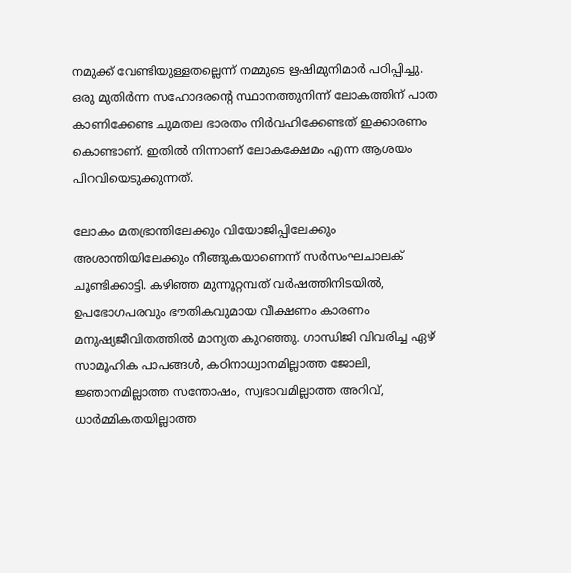നമുക്ക് വേണ്ടിയുള്ളതല്ലെന്ന് നമ്മുടെ ഋഷിമുനിമാര്‍ പഠിപ്പിച്ചു. ഒരു മുതിര്‍ന്ന സഹോദരന്റെ സ്ഥാനത്തുനിന്ന് ലോകത്തിന് പാത കാണിക്കേണ്ട ചുമതല ഭാരതം നിര്‍വഹിക്കേണ്ടത് ഇക്കാരണം കൊണ്ടാണ്. ഇതില്‍ നിന്നാണ് ലോകക്ഷേമം എന്ന ആശയം പിറവിയെടുക്കുന്നത്.

ലോകം മതഭ്രാന്തിലേക്കും വിയോജിപ്പിലേക്കും അശാന്തിയിലേക്കും നീങ്ങുകയാണെന്ന് സര്‍സംഘചാലക് ചൂണ്ടിക്കാട്ടി. കഴിഞ്ഞ മുന്നൂറ്റമ്പത് വര്‍ഷത്തിനിടയില്‍, ഉപഭോഗപരവും ഭൗതികവുമായ വീക്ഷണം കാരണം മനുഷ്യജീവിതത്തില്‍ മാന്യത കുറഞ്ഞു. ഗാന്ധിജി വിവരിച്ച ഏഴ് സാമൂഹിക പാപങ്ങള്‍, കഠിനാധ്വാനമില്ലാത്ത ജോലി, ജ്ഞാനമില്ലാത്ത സന്തോഷം, സ്വഭാവമില്ലാത്ത അറിവ്, ധാര്‍മ്മികതയില്ലാത്ത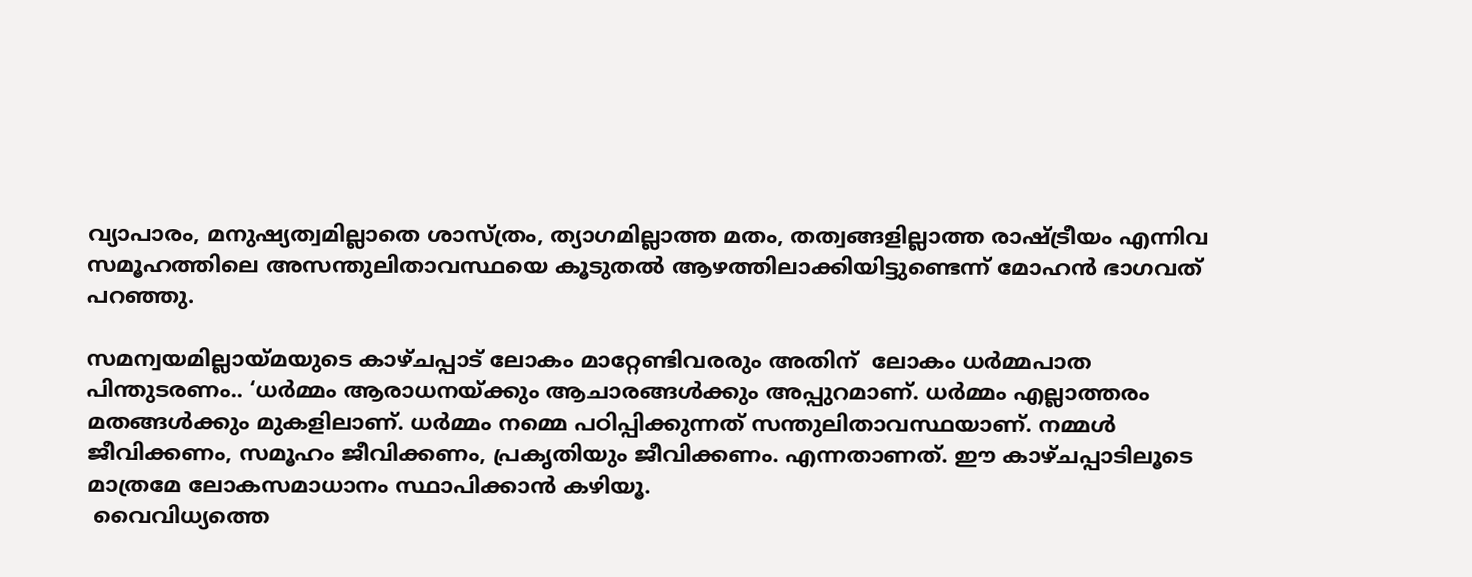വ്യാപാരം, മനുഷ്യത്വമില്ലാതെ ശാസ്ത്രം, ത്യാഗമില്ലാത്ത മതം, തത്വങ്ങളില്ലാത്ത രാഷ്ട്രീയം എന്നിവ സമൂഹത്തിലെ അസന്തുലിതാവസ്ഥയെ കൂടുതല്‍ ആഴത്തിലാക്കിയിട്ടുണ്ടെന്ന് മോഹന്‍ ഭാഗവത് പറഞ്ഞു.

സമന്വയമില്ലായ്മയുടെ കാഴ്ചപ്പാട് ലോകം മാറ്റേണ്ടിവരരും അതിന്  ലോകം ധര്‍മ്മപാത പിന്തുടരണം.. ‘ധര്‍മ്മം ആരാധനയ്ക്കും ആചാരങ്ങള്‍ക്കും അപ്പുറമാണ്. ധര്‍മ്മം എല്ലാത്തരം മതങ്ങള്‍ക്കും മുകളിലാണ്. ധര്‍മ്മം നമ്മെ പഠിപ്പിക്കുന്നത് സന്തുലിതാവസ്ഥയാണ്. നമ്മള്‍ ജീവിക്കണം, സമൂഹം ജീവിക്കണം, പ്രകൃതിയും ജീവിക്കണം. എന്നതാണത്. ഈ കാഴ്ചപ്പാടിലൂടെ മാത്രമേ ലോകസമാധാനം സ്ഥാപിക്കാന്‍ കഴിയൂ.
 വൈവിധ്യത്തെ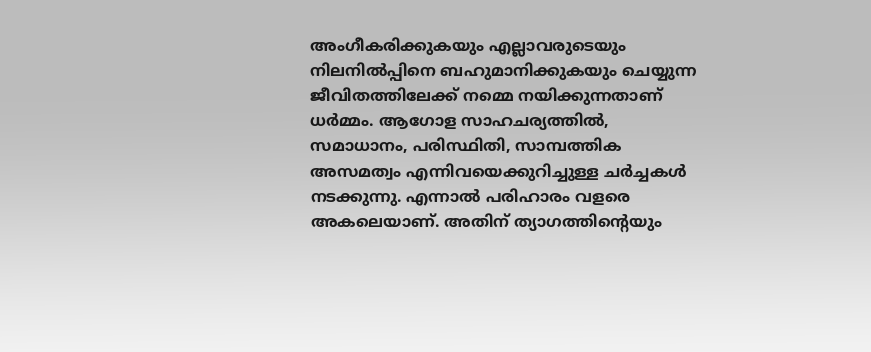അംഗീകരിക്കുകയും എല്ലാവരുടെയും നിലനില്‍പ്പിനെ ബഹുമാനിക്കുകയും ചെയ്യുന്ന ജീവിതത്തിലേക്ക് നമ്മെ നയിക്കുന്നതാണ് ധര്‍മ്മം. ആഗോള സാഹചര്യത്തില്‍, സമാധാനം, പരിസ്ഥിതി, സാമ്പത്തിക അസമത്വം എന്നിവയെക്കുറിച്ചുള്ള ചര്‍ച്ചകള്‍ നടക്കുന്നു. എന്നാല്‍ പരിഹാരം വളരെ അകലെയാണ്. അതിന് ത്യാഗത്തിന്റെയും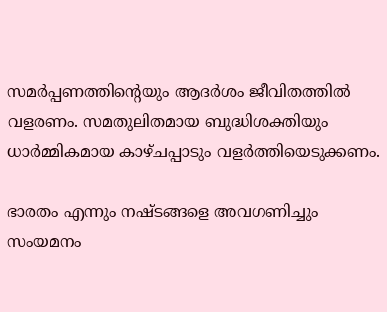സമര്‍പ്പണത്തിന്റെയും ആദര്‍ശം ജീവിതത്തില്‍ വളരണം. സമതുലിതമായ ബുദ്ധിശക്തിയും ധാര്‍മ്മികമായ കാഴ്ചപ്പാടും വളര്‍ത്തിയെടുക്കണം.

ഭാരതം എന്നും നഷ്ടങ്ങളെ അവഗണിച്ചും സംയമനം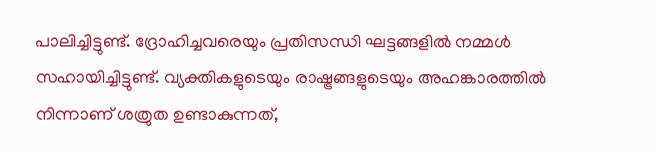പാലിച്ചിട്ടുണ്ട്. ദ്രോഹിച്ചവരെയും പ്രതിസന്ധി ഘട്ടങ്ങളില്‍ നമ്മള്‍ സഹായിച്ചിട്ടുണ്ട്. വ്യക്തികളുടെയും രാഷ്ട്രങ്ങളുടെയും അഹങ്കാരത്തില്‍ നിന്നാണ് ശത്രുത ഉണ്ടാകുന്നത്,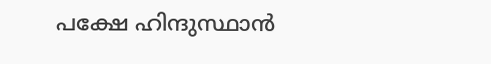പക്ഷേ ഹിന്ദുസ്ഥാന്‍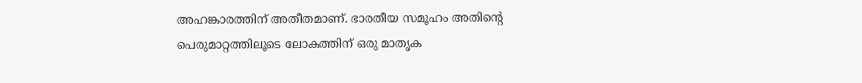അഹങ്കാരത്തിന് അതീതമാണ്. ഭാരതീയ സമൂഹം അതിന്റെ പെരുമാറ്റത്തിലൂടെ ലോകത്തിന് ഒരു മാതൃക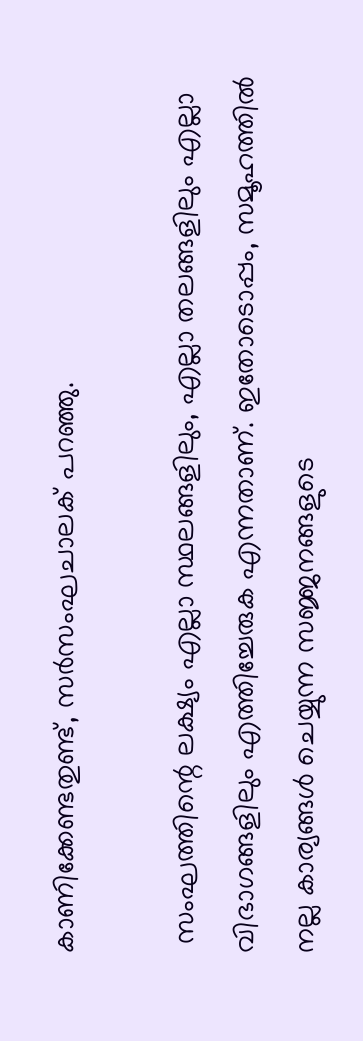കാണിക്കേണ്ടതുണ്ട്, സര്‍സംഘചാലക് പറഞ്ഞു.

 സംഘത്തിന്റെ ലക്ഷ്യം എല്ലാ സ്ഥലങ്ങളിലും, എല്ലാ തലങ്ങളിലും എല്ലാ വിഭാഗങ്ങളിലും എത്തിച്ചേരുക എന്നതാണ്. ഇതോടൊപ്പം, സമൂഹത്തില്‍ നല്ല കാര്യങ്ങള്‍ ചെയ്യുന്ന സജ്ജനങ്ങളുടെ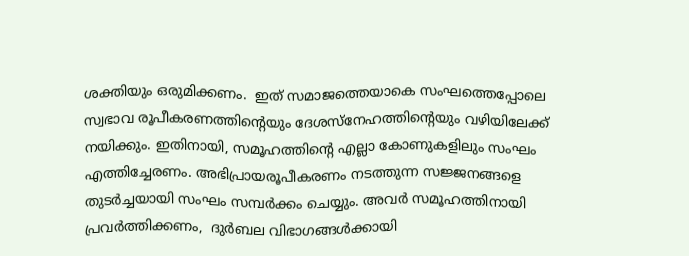ശക്തിയും ഒരുമിക്കണം.  ഇത് സമാജത്തെയാകെ സംഘത്തെപ്പോലെ സ്വഭാവ രൂപീകരണത്തിന്റെയും ദേശസ്നേഹത്തിന്റെയും വഴിയിലേക്ക് നയിക്കും. ഇതിനായി, സമൂഹത്തിന്റെ എല്ലാ കോണുകളിലും സംഘം എത്തിച്ചേരണം. അഭിപ്രായരൂപീകരണം നടത്തുന്ന സജ്ജനങ്ങളെ തുടര്‍ച്ചയായി സംഘം സമ്പര്‍ക്കം ചെയ്യും. അവര്‍ സമൂഹത്തിനായി പ്രവര്‍ത്തിക്കണം,  ദുര്‍ബല വിഭാഗങ്ങള്‍ക്കായി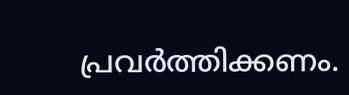പ്രവര്‍ത്തിക്കണം.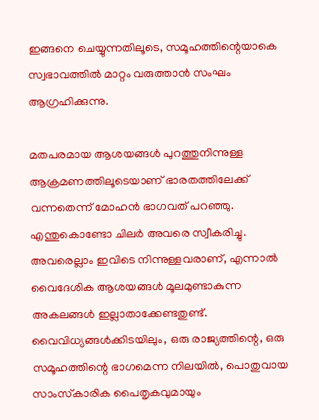ഇങ്ങനെ ചെയ്യുന്നതിലൂടെ, സമൂഹത്തിന്റെയാകെ സ്വഭാവത്തില്‍ മാറ്റം വരുത്താന്‍ സംഘം ആഗ്രഹിക്കുന്നു.

മതപരമായ ആശയങ്ങള്‍ പുറത്തുനിന്നുള്ള ആക്രമണത്തിലൂടെയാണ് ഭാരതത്തിലേക്ക് വന്നതെന്ന് മോഹന്‍ ഭാഗവത് പറഞ്ഞു. എന്തുകൊണ്ടോ ചിലര്‍ അവരെ സ്വീകരിച്ചു. അവരെല്ലാം ഇവിടെ നിന്നുള്ളവരാണ്, എന്നാല്‍ വൈദേശിക ആശയങ്ങള്‍ മൂലമുണ്ടാകുന്ന അകലങ്ങള്‍ ഇല്ലാതാക്കേണ്ടതുണ്ട്. വൈവിധ്യങ്ങള്‍ക്കിടയിലും, ഒരു രാജ്യത്തിന്റെ, ഒരു സമൂഹത്തിന്റെ ഭാഗമെന്ന നിലയില്‍, പൊതുവായ സാംസ്‌കാരിക പൈതൃകവുമായും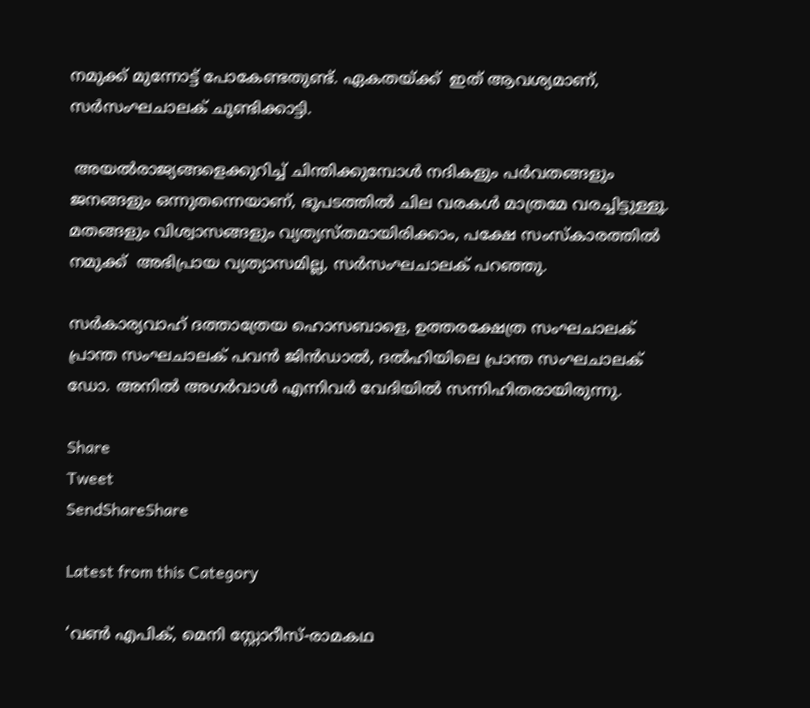നമുക്ക് മുന്നോട്ട് പോകേണ്ടതുണ്ട്. ഏകതയ്ക്ക്  ഇത് ആവശ്യമാണ്, സര്‍സംഘചാലക് ചൂണ്ടിക്കാട്ടി.

 അയല്‍രാജ്യങ്ങളെക്കുറിച്ച് ചിന്തിക്കുമ്പോള്‍ നദികളും പര്‍വതങ്ങളും ജനങ്ങളും ഒന്നുതന്നെയാണ്, ഭൂപടത്തില്‍ ചില വരകള്‍ മാത്രമേ വരച്ചിട്ടുള്ളൂ. മതങ്ങളും വിശ്വാസങ്ങളും വ്യത്യസ്തമായിരിക്കാം, പക്ഷേ സംസ്‌കാരത്തില്‍ നമുക്ക്  അഭിപ്രായ വ്യത്യാസമില്ല, സര്‍സംഘചാലക് പറഞ്ഞു.

സര്‍കാര്യവാഹ് ദത്താത്രേയ ഹൊസബാളെ, ഉത്തരക്ഷേത്ര സംഘചാലക് പ്രാന്ത സംഘചാലക് പവന്‍ ജിന്‍ഡാല്‍, ദല്‍ഹിയിലെ പ്രാന്ത സംഘചാലക് ഡോ. അനില്‍ അഗര്‍വാള്‍ എന്നിവര്‍ വേദിയില്‍ സന്നിഹിതരായിരുന്നു.

Share
Tweet
SendShareShare

Latest from this Category

‘വണ്‍ എപിക്, മെനി സ്റ്റോറീസ്-രാമകഥ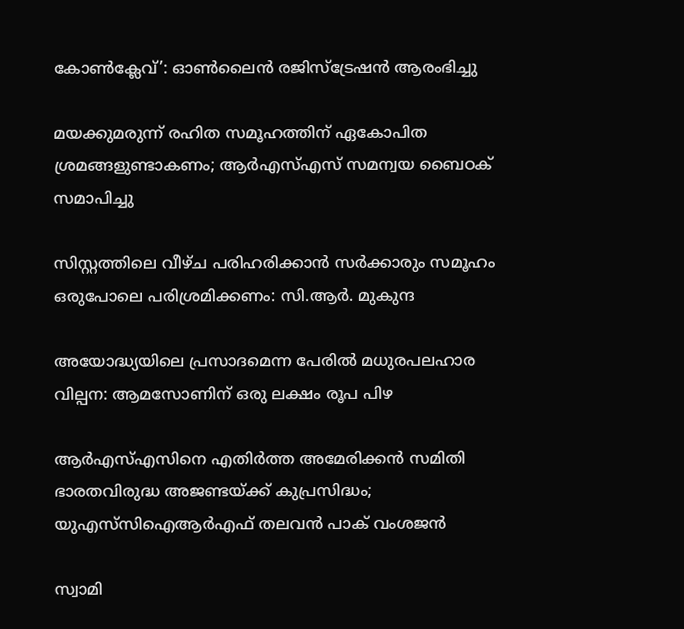കോണ്‍ക്ലേവ്’: ഓണ്‍ലൈന്‍ രജിസ്ട്രേഷന്‍ ആരംഭിച്ചു

മയക്കുമരുന്ന് രഹിത സമൂഹത്തിന് ഏകോപിത ശ്രമങ്ങളുണ്ടാകണം; ആര്‍എസ്എസ് സമന്വയ ബൈഠക് സമാപിച്ചു

സിസ്റ്റത്തിലെ വീഴ്ച പരിഹരിക്കാന്‍ സര്‍ക്കാരും സമൂഹം ഒരുപോലെ പരിശ്രമിക്കണം: സി.ആര്‍. മുകുന്ദ

അയോദ്ധ്യയിലെ പ്രസാദമെന്ന പേരില്‍ മധുരപലഹാര വില്പന: ആമസോണിന് ഒരു ലക്ഷം രൂപ പിഴ

ആർഎസ്എസിനെ എതിർത്ത അമേരിക്കൻ സമിതി ഭാരതവിരുദ്ധ അജണ്ടയ്ക്ക് കുപ്രസിദ്ധം; യുഎസ്‌സിഐആർഎഫ് തലവൻ പാക് വംശജൻ

സ്വാമി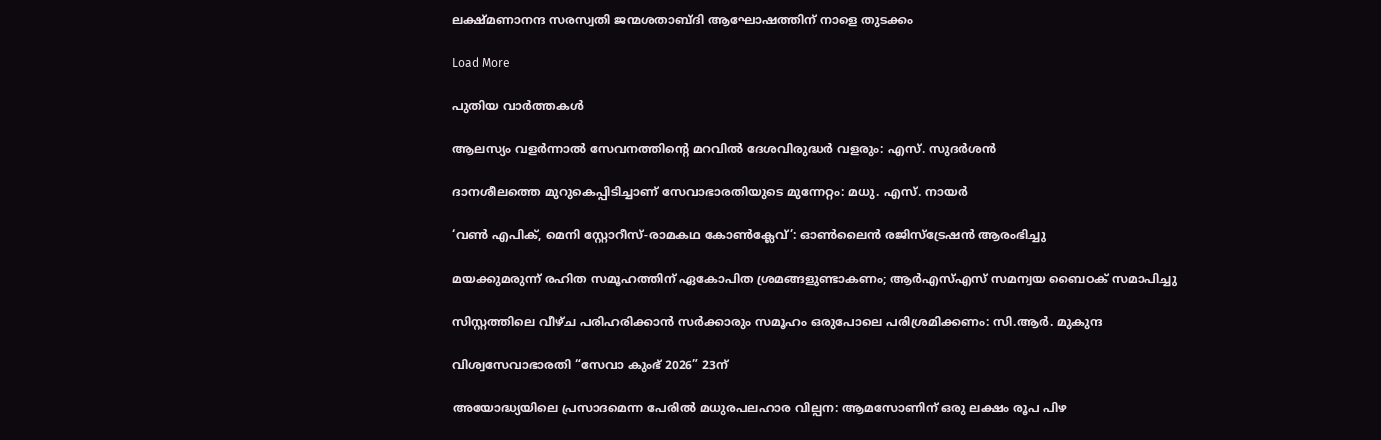ലക്ഷ്മണാനന്ദ സരസ്വതി ജന്മശതാബ്ദി ആഘോഷത്തിന് നാളെ തുടക്കം

Load More

പുതിയ വാര്‍ത്തകള്‍

ആലസ്യം വളര്‍ന്നാല്‍ സേവനത്തിന്റെ മറവില്‍ ദേശവിരുദ്ധര്‍ വളരും: എസ്. സുദര്‍ശന്‍

ദാനശീലത്തെ മുറുകെപ്പിടിച്ചാണ് സേവാഭാരതിയുടെ മുന്നേറ്റം: മധു. എസ്. നായര്‍

‘വണ്‍ എപിക്, മെനി സ്റ്റോറീസ്-രാമകഥ കോണ്‍ക്ലേവ്’: ഓണ്‍ലൈന്‍ രജിസ്ട്രേഷന്‍ ആരംഭിച്ചു

മയക്കുമരുന്ന് രഹിത സമൂഹത്തിന് ഏകോപിത ശ്രമങ്ങളുണ്ടാകണം; ആര്‍എസ്എസ് സമന്വയ ബൈഠക് സമാപിച്ചു

സിസ്റ്റത്തിലെ വീഴ്ച പരിഹരിക്കാന്‍ സര്‍ക്കാരും സമൂഹം ഒരുപോലെ പരിശ്രമിക്കണം: സി.ആര്‍. മുകുന്ദ

വിശ്വസേവാഭാരതി “സേവാ കുംഭ് 2026” 23ന്

അയോദ്ധ്യയിലെ പ്രസാദമെന്ന പേരില്‍ മധുരപലഹാര വില്പന: ആമസോണിന് ഒരു ലക്ഷം രൂപ പിഴ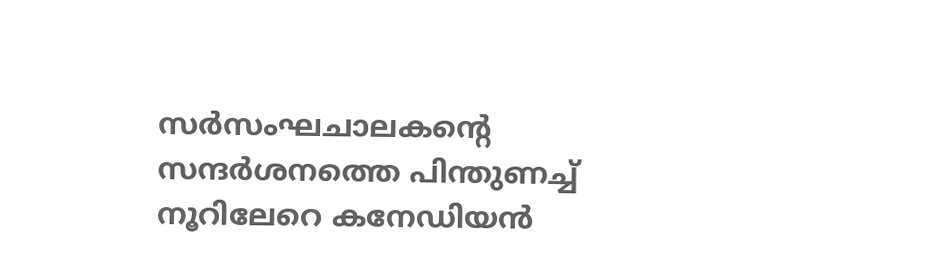സർസംഘചാലകന്റെ സന്ദർശനത്തെ പിന്തുണച്ച് നൂറിലേറെ കനേഡിയൻ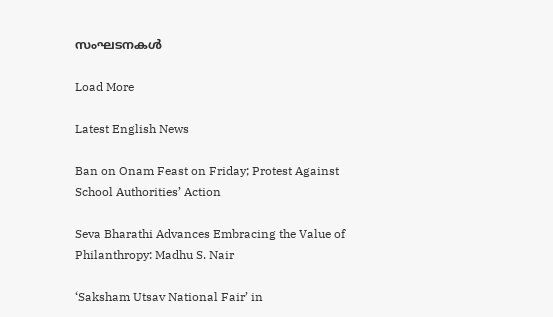സംഘടനകൾ

Load More

Latest English News

Ban on Onam Feast on Friday; Protest Against School Authorities’ Action

Seva Bharathi Advances Embracing the Value of Philanthropy: Madhu S. Nair

‘Saksham Utsav National Fair’ in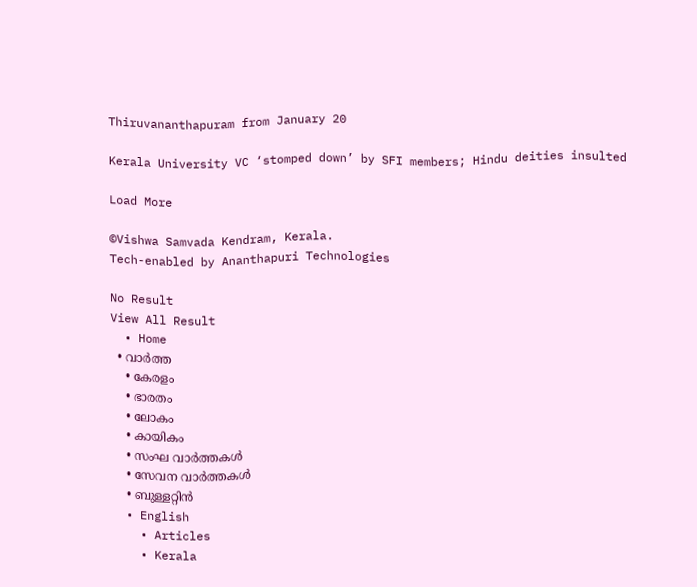Thiruvananthapuram from January 20

Kerala University VC ‘stomped down’ by SFI members; Hindu deities insulted

Load More

©Vishwa Samvada Kendram, Kerala.
Tech-enabled by Ananthapuri Technologies

No Result
View All Result
  • Home
  • വാര്‍ത്ത
    • കേരളം
    • ഭാരതം
    • ലോകം
    • കായികം
    • സംഘ വാര്‍ത്തകള്‍
    • സേവന വാര്‍ത്തകള്‍
    • ബുള്ളറ്റിൻ
  • English
    • Articles
    • Kerala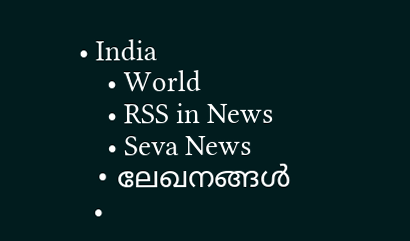• India
    • World
    • RSS in News
    • Seva News
  • ലേഖനങ്ങള്‍
  •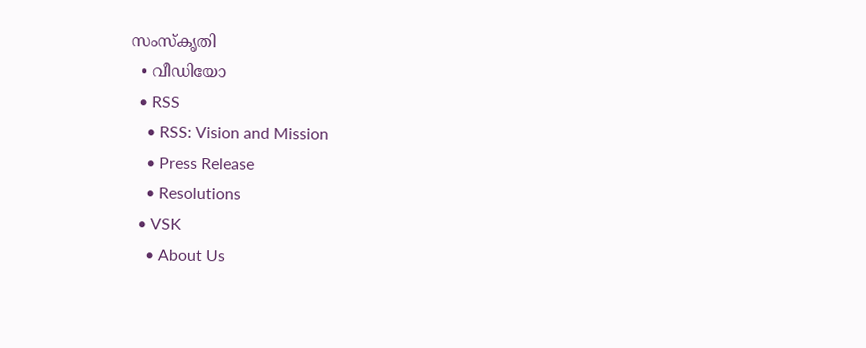സംസ്കൃതി
  • വീഡിയോ
  • RSS
    • RSS: Vision and Mission
    • Press Release
    • Resolutions
  • VSK
    • About Us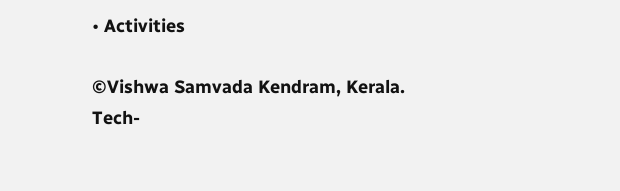• Activities

©Vishwa Samvada Kendram, Kerala.
Tech-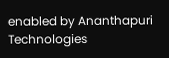enabled by Ananthapuri Technologies